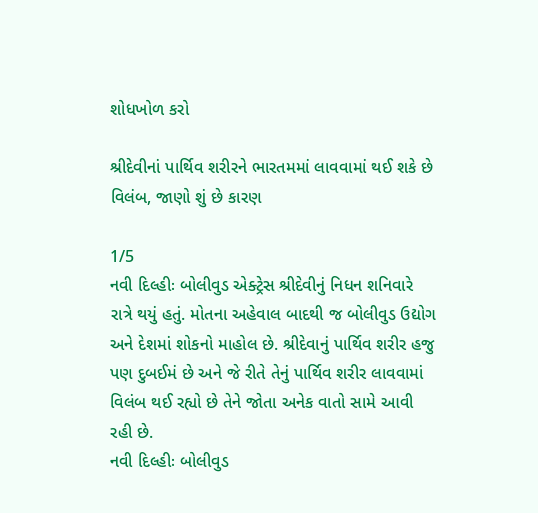શોધખોળ કરો

શ્રીદેવીનાં પાર્થિવ શરીરને ભારતમમાં લાવવામાં થઈ શકે છે વિલંબ, જાણો શું છે કારણ

1/5
નવી દિલ્હીઃ બોલીવુડ એક્ટ્રેસ શ્રીદેવીનું નિધન શનિવારે રાત્રે થયું હતું. મોતના અહેવાલ બાદથી જ બોલીવુડ ઉદ્યોગ અને દેશમાં શોકનો માહોલ છે. શ્રીદેવાનું પાર્થિવ શરીર હજુ પણ દુબઈમં છે અને જે રીતે તેનું પાર્થિવ શરીર લાવવામાં વિલંબ થઈ રહ્યો છે તેને જોતા અનેક વાતો સામે આવી રહી છે.
નવી દિલ્હીઃ બોલીવુડ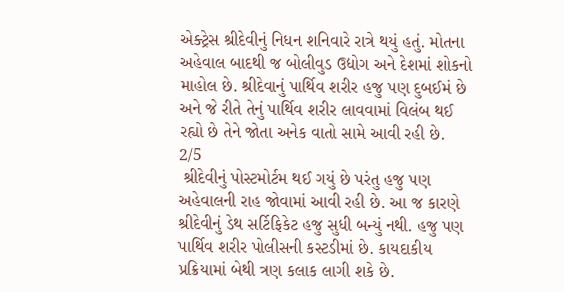એક્ટ્રેસ શ્રીદેવીનું નિધન શનિવારે રાત્રે થયું હતું. મોતના અહેવાલ બાદથી જ બોલીવુડ ઉદ્યોગ અને દેશમાં શોકનો માહોલ છે. શ્રીદેવાનું પાર્થિવ શરીર હજુ પણ દુબઈમં છે અને જે રીતે તેનું પાર્થિવ શરીર લાવવામાં વિલંબ થઈ રહ્યો છે તેને જોતા અનેક વાતો સામે આવી રહી છે.
2/5
 શ્રીદેવીનું પોસ્ટમોર્ટમ થઈ ગયું છે પરંતુ હજુ પણ અહેવાલની રાહ જોવામાં આવી રહી છે. આ જ કારણે શ્રીદેવીનું ડેથ સર્ટિફિકેટ હજુ સુધી બન્યું નથી. હજુ પણ પાર્થિવ શરીર પોલીસની કસ્ટડીમાં છે. કાયદાકીય પ્રક્રિયામાં બેથી ત્રણ કલાક લાગી શકે છે.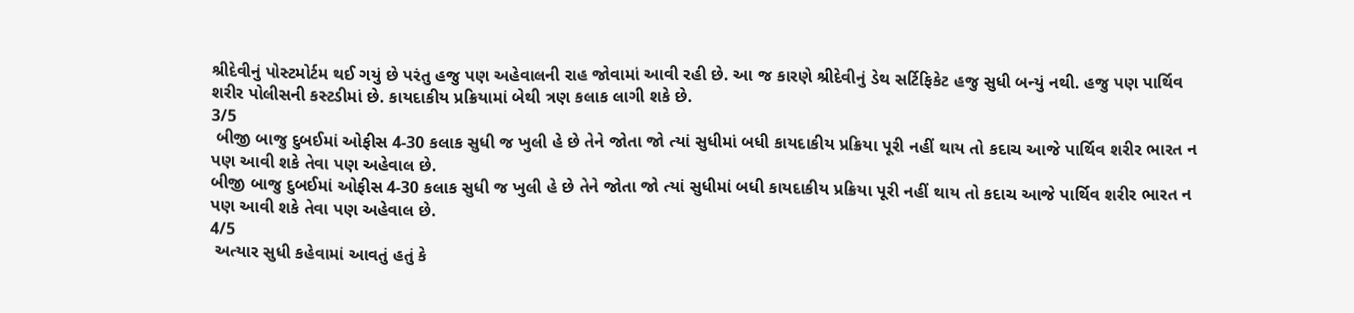શ્રીદેવીનું પોસ્ટમોર્ટમ થઈ ગયું છે પરંતુ હજુ પણ અહેવાલની રાહ જોવામાં આવી રહી છે. આ જ કારણે શ્રીદેવીનું ડેથ સર્ટિફિકેટ હજુ સુધી બન્યું નથી. હજુ પણ પાર્થિવ શરીર પોલીસની કસ્ટડીમાં છે. કાયદાકીય પ્રક્રિયામાં બેથી ત્રણ કલાક લાગી શકે છે.
3/5
 બીજી બાજુ દુબઈમાં ઓફીસ 4-30 કલાક સુધી જ ખુલી હે છે તેને જોતા જો ત્યાં સુધીમાં બધી કાયદાકીય પ્રક્રિયા પૂરી નહીં થાય તો કદાચ આજે પાર્થિવ શરીર ભારત ન પણ આવી શકે તેવા પણ અહેવાલ છે.
બીજી બાજુ દુબઈમાં ઓફીસ 4-30 કલાક સુધી જ ખુલી હે છે તેને જોતા જો ત્યાં સુધીમાં બધી કાયદાકીય પ્રક્રિયા પૂરી નહીં થાય તો કદાચ આજે પાર્થિવ શરીર ભારત ન પણ આવી શકે તેવા પણ અહેવાલ છે.
4/5
 અત્યાર સુધી કહેવામાં આવતું હતું કે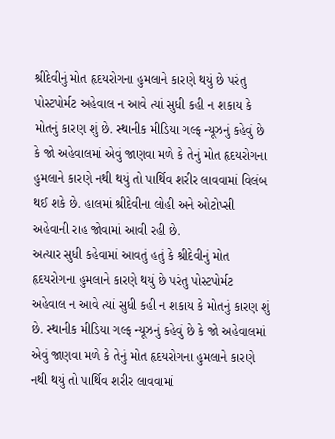શ્રીદેવીનું મોત હૃદયરોગના હુમલાને કારણે થયું છે પરંતુ પોસ્ટપોર્મટ અહેવાલ ન આવે ત્યાં સુધી કહી ન શકાય કે મોતનું કારણ શું છે. સ્થાનીક મીડિયા ગલ્ફ ન્યૂઝનું કહેવું છે કે જો અહેવાલમાં એવું જાણવા મળે કે તેનું મોત હૃદયરોગના હુમલાને કારણે નથી થયું તો પાર્થિવ શરીર લાવવામાં વિલંબ થઈ શકે છે. હાલમાં શ્રીદેવીના લોહી અને ઓટોપ્સી અહેવાની રાહ જોવામાં આવી રહી છે.
અત્યાર સુધી કહેવામાં આવતું હતું કે શ્રીદેવીનું મોત હૃદયરોગના હુમલાને કારણે થયું છે પરંતુ પોસ્ટપોર્મટ અહેવાલ ન આવે ત્યાં સુધી કહી ન શકાય કે મોતનું કારણ શું છે. સ્થાનીક મીડિયા ગલ્ફ ન્યૂઝનું કહેવું છે કે જો અહેવાલમાં એવું જાણવા મળે કે તેનું મોત હૃદયરોગના હુમલાને કારણે નથી થયું તો પાર્થિવ શરીર લાવવામાં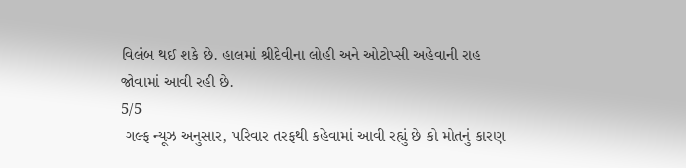વિલંબ થઈ શકે છે. હાલમાં શ્રીદેવીના લોહી અને ઓટોપ્સી અહેવાની રાહ જોવામાં આવી રહી છે.
5/5
 ગલ્ફ ન્યૂઝ અનુસાર, પરિવાર તરફથી કહેવામાં આવી રહ્યું છે કો મોતનું કારણ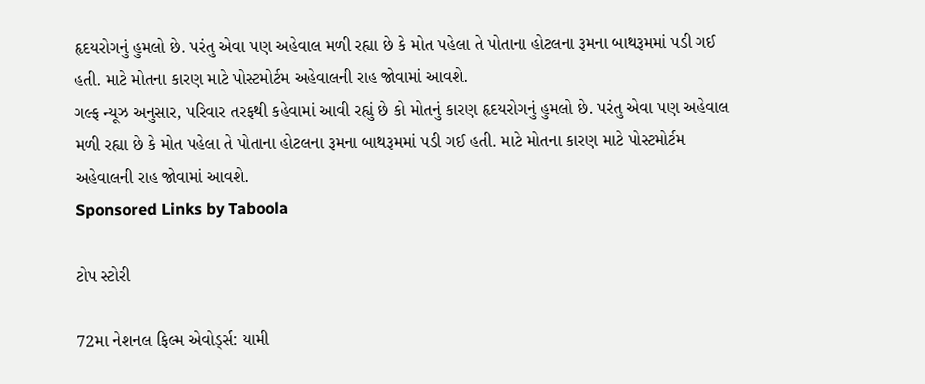હૃદયરોગનું હુમલો છે. પરંતુ એવા પણ અહેવાલ મળી રહ્યા છે કે મોત પહેલા તે પોતાના હોટલના રૂમના બાથરૂમમાં પડી ગઈ હતી. માટે મોતના કારણ માટે પોસ્ટમોર્ટમ અહેવાલની રાહ જોવામાં આવશે.
ગલ્ફ ન્યૂઝ અનુસાર, પરિવાર તરફથી કહેવામાં આવી રહ્યું છે કો મોતનું કારણ હૃદયરોગનું હુમલો છે. પરંતુ એવા પણ અહેવાલ મળી રહ્યા છે કે મોત પહેલા તે પોતાના હોટલના રૂમના બાથરૂમમાં પડી ગઈ હતી. માટે મોતના કારણ માટે પોસ્ટમોર્ટમ અહેવાલની રાહ જોવામાં આવશે.
Sponsored Links by Taboola

ટોપ સ્ટોરી

72મા નેશનલ ફિલ્મ એવોર્ડ્સ: યામી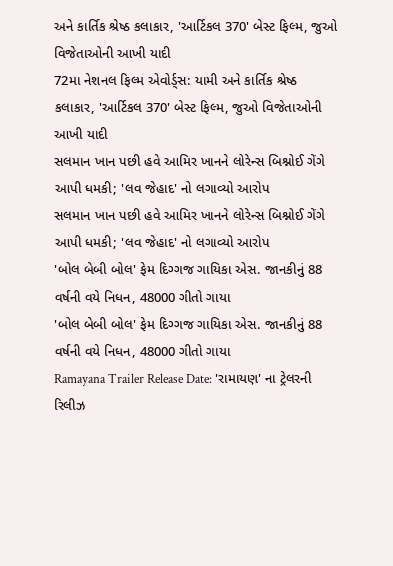અને કાર્તિક શ્રેષ્ઠ કલાકાર, 'આર્ટિકલ 370' બેસ્ટ ફિલ્મ, જુઓ વિજેતાઓની આખી યાદી
72મા નેશનલ ફિલ્મ એવોર્ડ્સ: યામી અને કાર્તિક શ્રેષ્ઠ કલાકાર, 'આર્ટિકલ 370' બેસ્ટ ફિલ્મ, જુઓ વિજેતાઓની આખી યાદી
સલમાન ખાન પછી હવે આમિર ખાનને લોરેન્સ બિશ્નોઈ ગેંગે આપી ધમકી; 'લવ જેહાદ' નો લગાવ્યો આરોપ
સલમાન ખાન પછી હવે આમિર ખાનને લોરેન્સ બિશ્નોઈ ગેંગે આપી ધમકી; 'લવ જેહાદ' નો લગાવ્યો આરોપ
'બોલ બેબી બોલ' ફેમ દિગ્ગજ ગાયિકા એસ. જાનકીનું 88 વર્ષની વયે નિધન, 48000 ગીતો ગાયા
'બોલ બેબી બોલ' ફેમ દિગ્ગજ ગાયિકા એસ. જાનકીનું 88 વર્ષની વયે નિધન, 48000 ગીતો ગાયા
Ramayana Trailer Release Date: 'રામાયણ' ના ટ્રેલરની રિલીઝ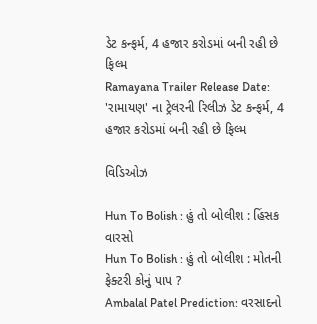ડેટ કન્ફર્મ, 4 હજાર કરોડમાં બની રહી છે ફિલ્મ
Ramayana Trailer Release Date: 'રામાયણ' ના ટ્રેલરની રિલીઝ ડેટ કન્ફર્મ, 4 હજાર કરોડમાં બની રહી છે ફિલ્મ

વિડિઓઝ

Hun To Bolish : હું તો બોલીશ : હિંસક વારસો
Hun To Bolish : હું તો બોલીશ : મોતની ફેક્ટરી કોનું પાપ ?
Ambalal Patel Prediction: વરસાદનો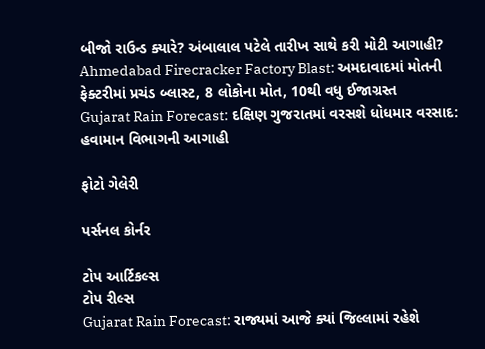બીજો રાઉન્ડ ક્યારે? અંબાલાલ પટેલે તારીખ સાથે કરી મોટી આગાહી?
Ahmedabad Firecracker Factory Blast: અમદાવાદમાં મોતની ફેક્ટરીમાં પ્રચંડ બ્લાસ્ટ, 8 લોકોના મોત, 10થી વધુ ઈજાગ્રસ્ત
Gujarat Rain Forecast: દક્ષિણ ગુજરાતમાં વરસશે ધોધમાર વરસાદ: હવામાન વિભાગની આગાહી

ફોટો ગેલેરી

પર્સનલ કોર્નર

ટોપ આર્ટિકલ્સ
ટોપ રીલ્સ
Gujarat Rain Forecast: રાજ્યમાં આજે ક્યાં જિલ્લામાં રહેશે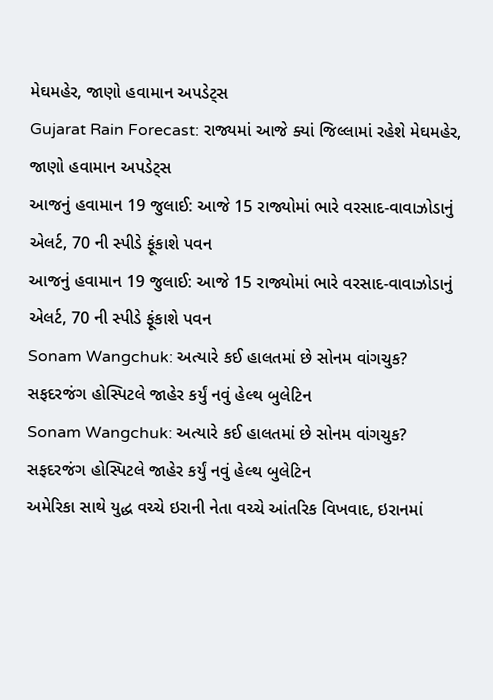મેઘમહેર, જાણો હવામાન અપડેટ્સ
Gujarat Rain Forecast: રાજ્યમાં આજે ક્યાં જિલ્લામાં રહેશે મેઘમહેર, જાણો હવામાન અપડેટ્સ
આજનું હવામાન 19 જુલાઈ: આજે 15 રાજ્યોમાં ભારે વરસાદ-વાવાઝોડાનું એલર્ટ, 70 ની સ્પીડે ફૂંકાશે પવન
આજનું હવામાન 19 જુલાઈ: આજે 15 રાજ્યોમાં ભારે વરસાદ-વાવાઝોડાનું એલર્ટ, 70 ની સ્પીડે ફૂંકાશે પવન
Sonam Wangchuk: અત્યારે કઈ હાલતમાં છે સોનમ વાંગચુક? સફદરજંગ હોસ્પિટલે જાહેર કર્યું નવું હેલ્થ બુલેટિન
Sonam Wangchuk: અત્યારે કઈ હાલતમાં છે સોનમ વાંગચુક? સફદરજંગ હોસ્પિટલે જાહેર કર્યું નવું હેલ્થ બુલેટિન
અમેરિકા સાથે યુદ્ધ વચ્ચે ઇરાની નેતા વચ્ચે આંતરિક વિખવાદ, ઇરાનમાં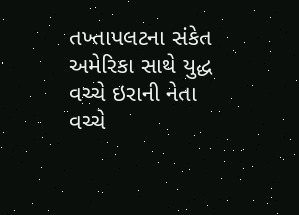તખ્તાપલટના સંકેત
અમેરિકા સાથે યુદ્ધ વચ્ચે ઇરાની નેતા વચ્ચે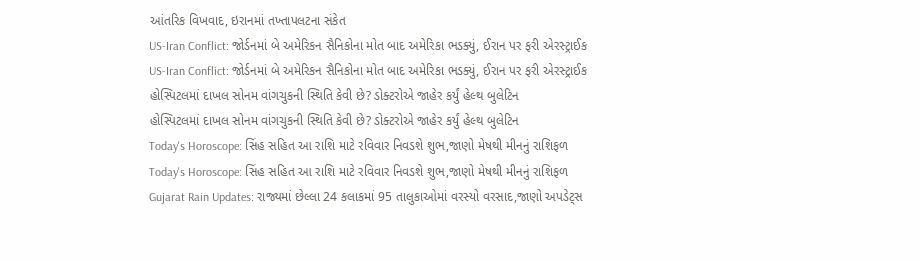આંતરિક વિખવાદ, ઇરાનમાં તખ્તાપલટના સંકેત
US-Iran Conflict: જોર્ડનમાં બે અમેરિકન સૈનિકોના મોત બાદ અમેરિકા ભડક્યું, ઈરાન પર ફરી એરસ્ટ્રાઈક
US-Iran Conflict: જોર્ડનમાં બે અમેરિકન સૈનિકોના મોત બાદ અમેરિકા ભડક્યું, ઈરાન પર ફરી એરસ્ટ્રાઈક
હોસ્પિટલમાં દાખલ સોનમ વાંગચુકની સ્થિતિ કેવી છે? ડોક્ટરોએ જાહેર કર્યું હેલ્થ બુલેટિન
હોસ્પિટલમાં દાખલ સોનમ વાંગચુકની સ્થિતિ કેવી છે? ડોક્ટરોએ જાહેર કર્યું હેલ્થ બુલેટિન
Today's Horoscope: સિંહ સહિત આ રાશિ માટે રવિવાર નિવડશે શુભ,જાણો મેષથી મીનનું રાશિફળ
Today's Horoscope: સિંહ સહિત આ રાશિ માટે રવિવાર નિવડશે શુભ,જાણો મેષથી મીનનું રાશિફળ
Gujarat Rain Updates: રાજ્યમાં છેલ્લા 24 કલાકમાં 95 તાલુકાઓમાં વરસ્યો વરસાદ,જાણો અપડેટ્સ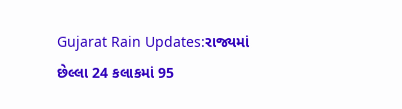Gujarat Rain Updates:રાજ્યમાં છેલ્લા 24 કલાકમાં 95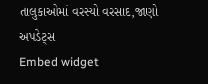તાલુકાઓમાં વરસ્યો વરસાદ,જાણો અપડેટ્સ
Embed widget